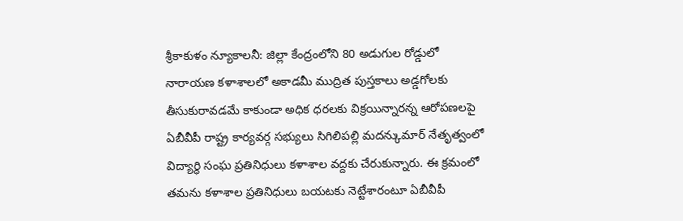శ్రీకాకుళం న్యూకాలనీ: జిల్లా కేంద్రంలోని 80 అడుగుల రోడ్డులో నారాయణ కళాశాలలో అకాడమీ ముద్రిత పుస్తకాలు అడ్డగోలకు తీసుకురావడమే కాకుండా అధిక ధరలకు విక్రయిన్నారన్న ఆరోపణలపై ఏబీవీపీ రాష్ట్ర కార్యవర్గ సభ్యులు సిగిలిపల్లి మదన్కుమార్ నేతృత్వంలో విద్యార్థి సంఘ ప్రతినిధులు కళాశాల వద్దకు చేరుకున్నారు. ఈ క్రమంలో తమను కళాశాల ప్రతినిధులు బయటకు నెట్టేశారంటూ ఏబీవీపీ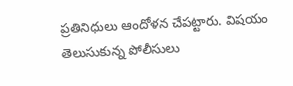ప్రతినిధులు ఆందోళన చేపట్టారు. విషయం తెలుసుకున్న పోలీసులు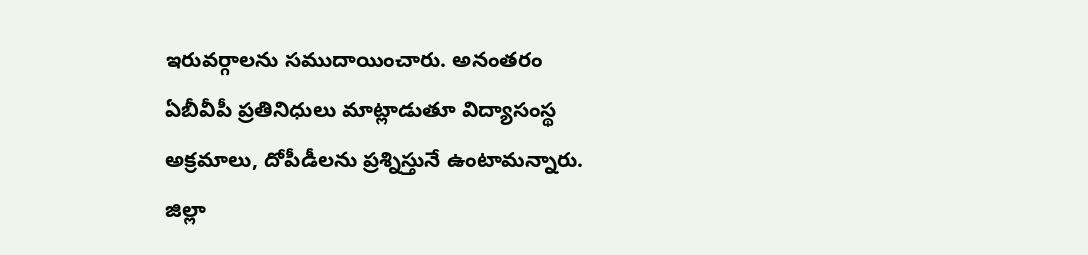ఇరువర్గాలను సముదాయించారు. అనంతరం ఏబీవీపీ ప్రతినిధులు మాట్లాడుతూ విద్యాసంస్థ అక్రమాలు, దోపీడీలను ప్రశ్నిస్తునే ఉంటామన్నారు. జిల్లా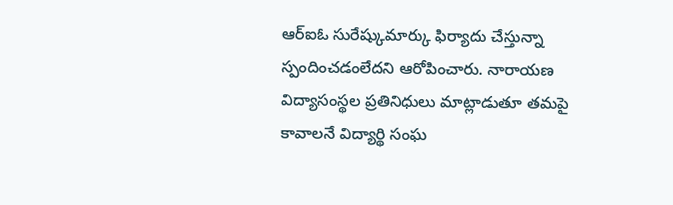ఆర్ఐఓ సురేష్కుమార్కు ఫిర్యాదు చేస్తున్నా స్పందించడంలేదని ఆరోపించారు. నారాయణ విద్యాసంస్థల ప్రతినిధులు మాట్లాడుతూ తమపై కావాలనే విద్యార్థి సంఘ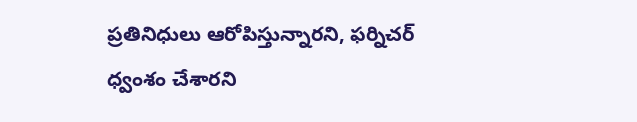ప్రతినిధులు ఆరోపిస్తున్నారని, ఫర్నిచర్ ధ్వంశం చేశారని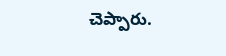చెప్పారు.